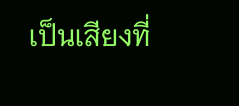เป็นเสียงที่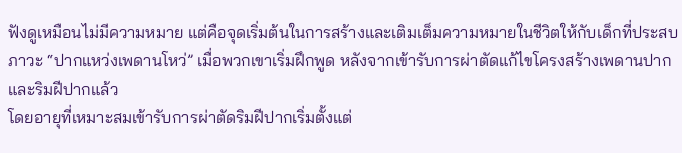ฟังดูเหมือนไม่มีความหมาย แต่คือจุดเริ่มต้นในการสร้างและเติมเต็มความหมายในชีวิตให้กับเด็กที่ประสบภาวะ “ปากแหว่งเพดานโหว่” เมื่อพวกเขาเริ่มฝึกพูด หลังจากเข้ารับการผ่าตัดแก้ไขโครงสร้างเพดานปาก และริมฝีปากแล้ว
โดยอายุที่เหมาะสมเข้ารับการผ่าตัดริมฝีปากเริ่มตั้งแต่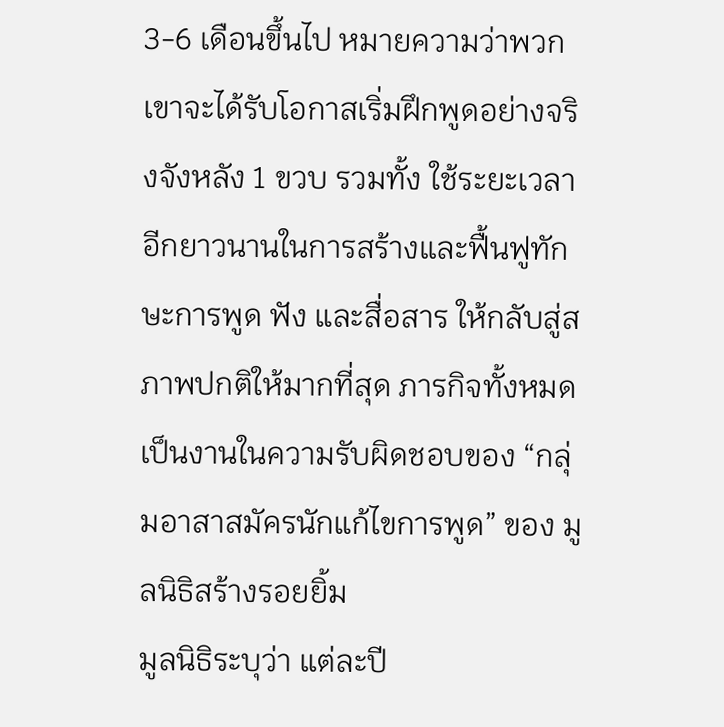3-6 เดือนขึ้นไป หมายความว่าพวกเขาจะได้รับโอกาสเริ่มฝึกพูดอย่างจริงจังหลัง 1 ขวบ รวมทั้ง ใช้ระยะเวลาอีกยาวนานในการสร้างและฟื้นฟูทักษะการพูด ฟัง และสื่อสาร ให้กลับสู่สภาพปกติให้มากที่สุด ภารกิจทั้งหมดเป็นงานในความรับผิดชอบของ “กลุ่มอาสาสมัครนักแก้ไขการพูด” ของ มูลนิธิสร้างรอยยิ้ม
มูลนิธิระบุว่า แต่ละปี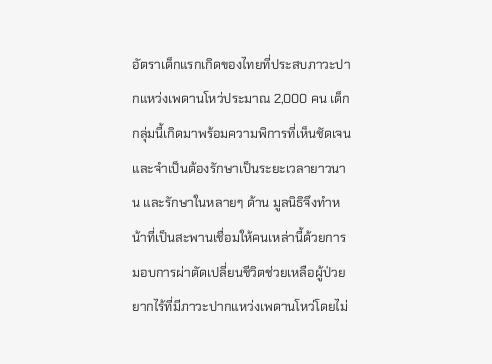อัตราเด็กแรกเกิดของไทยที่ประสบภาวะปากแหว่งเพดานโหว่ประมาณ 2,000 คน เด็กกลุ่มนี้เกิดมาพร้อมความพิการที่เห็นชัดเจน และจำเป็นต้องรักษาเป็นระยะเวลายาวนาน และรักษาในหลายๆ ด้าน มูลนิธิจึงทำหน้าที่เป็นสะพานเชื่อมให้คนเหล่านี้ด้วยการมอบการผ่าตัดเปลี่ยนชีวิตช่วยเหลือผู้ป่วยยากไร้ที่มีภาวะปากแหว่งเพดานโหว่โดยไม่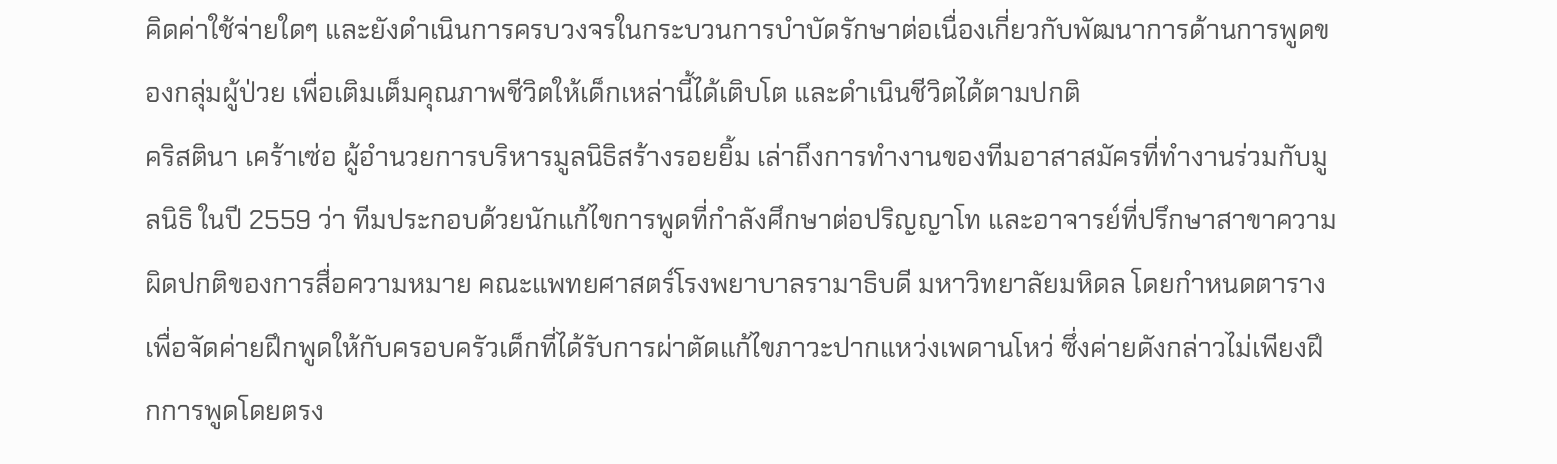คิดค่าใช้จ่ายใดๆ และยังดำเนินการครบวงจรในกระบวนการบำบัดรักษาต่อเนื่องเกี่ยวกับพัฒนาการด้านการพูดของกลุ่มผู้ป่วย เพื่อเติมเต็มคุณภาพชีวิตให้เด็กเหล่านี้ได้เติบโต และดำเนินชีวิตได้ตามปกติ
คริสตินา เคร้าเซ่อ ผู้อำนวยการบริหารมูลนิธิสร้างรอยยิ้ม เล่าถึงการทำงานของทีมอาสาสมัครที่ทำงานร่วมกับมูลนิธิ ในปี 2559 ว่า ทีมประกอบด้วยนักแก้ไขการพูดที่กำลังศึกษาต่อปริญญาโท และอาจารย์ที่ปรึกษาสาขาความผิดปกติของการสื่อความหมาย คณะแพทยศาสตร์โรงพยาบาลรามาธิบดี มหาวิทยาลัยมหิดล โดยกำหนดตารางเพื่อจัดค่ายฝึกพูดให้กับครอบครัวเด็กที่ได้รับการผ่าตัดแก้ไขภาวะปากแหว่งเพดานโหว่ ซึ่งค่ายดังกล่าวไม่เพียงฝึกการพูดโดยตรง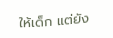ให้เด็ก แต่ยัง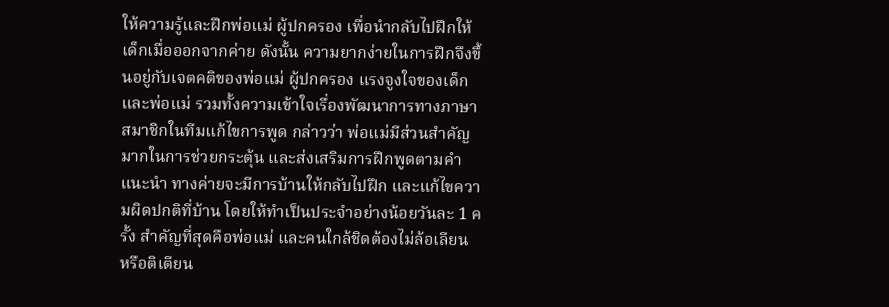ให้ความรู้และฝึกพ่อแม่ ผู้ปกครอง เพื่อนำกลับไปฝึกให้เด็กเมื่อออกจากค่าย ดังนั้น ความยากง่ายในการฝึกจึงขึ้นอยู่กับเจตคติของพ่อแม่ ผู้ปกครอง แรงจูงใจของเด็กและพ่อแม่ รวมทั้งความเข้าใจเรื่องพัฒนาการทางภาษา
สมาชิกในทีมแก้ไขการพูด กล่าวว่า พ่อแม่มีส่วนสำคัญมากในการช่วยกระตุ้น และส่งเสริมการฝึกพูดตามคำแนะนำ ทางค่ายจะมีการบ้านให้กลับไปฝึก และแก้ไขความผิดปกติที่บ้าน โดยให้ทำเป็นประจำอย่างน้อยวันละ 1 ครั้ง สำคัญที่สุดคือพ่อแม่ และคนใกล้ชิดต้องไม่ล้อเลียน หรือติเตียน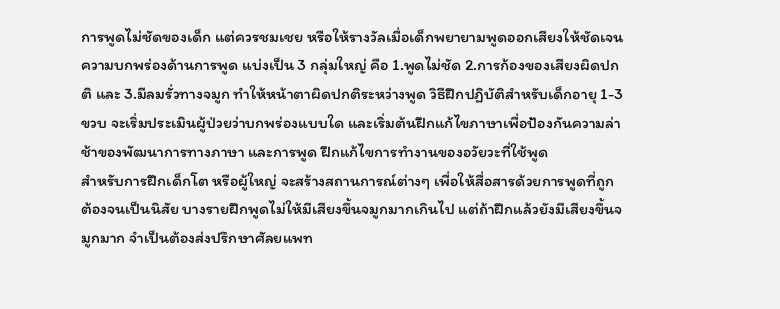การพูดไม่ชัดของเด็ก แต่ควรชมเชย หรือให้รางวัลเมื่อเด็กพยายามพูดออกเสียงให้ชัดเจน
ความบกพร่องด้านการพูด แบ่งเป็น 3 กลุ่มใหญ่ คือ 1.พูดไม่ชัด 2.การก้องของเสียงผิดปกติ และ 3.มีลมรั่วทางจมูก ทำให้หน้าตาผิดปกติระหว่างพูด วิธีฝึกปฏิบัติสำหรับเด็กอายุ 1-3 ขวบ จะเริ่มประเมินผู้ป่วยว่าบกพร่องแบบใด และเริ่มต้นฝึกแก้ไขภาษาเพื่อป้องกันความล่าช้าของพัฒนาการทางภาษา และการพูด ฝึกแก้ไขการทำงานของอวัยวะที่ใช้พูด
สำหรับการฝึกเด็กโต หรือผู้ใหญ่ จะสร้างสถานการณ์ต่างๆ เพื่อให้สื่อสารด้วยการพูดที่ถูกต้องจนเป็นนิสัย บางรายฝึกพูดไม่ให้มีเสียงขึ้นจมูกมากเกินไป แต่ถ้าฝึกแล้วยังมีเสียงขึ้นจมูกมาก จำเป็นต้องส่งปรึกษาศัลยแพท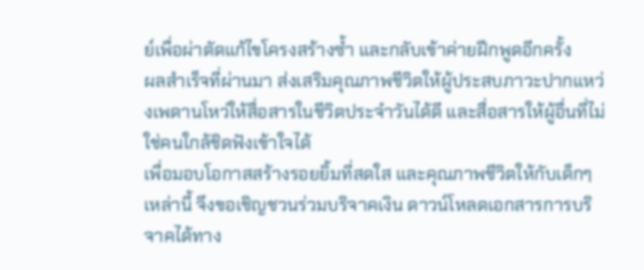ย์เพื่อผ่าตัดแก้ไขโครงสร้างซ้ำ และกลับเข้าค่ายฝึกพูดอีกครั้ง
ผลสำเร็จที่ผ่านมา ส่งเสริมคุณภาพชีวิตให้ผู้ประสบภาวะปากแหว่งเพดานโหว่ให้สื่อสารในชีวิตประจำวันได้ดี และสื่อสารให้ผู้อื่นที่ไม่ใช่คนใกล้ชิดฟังเข้าใจได้
เพื่อมอบโอกาสสร้างรอยยิ้มที่สดใส และคุณภาพชีวิตให้กับเด็กๆ เหล่านี้ จึงขอเชิญชวนร่วมบริจาคเงิน ดาวน์โหลดเอกสารการบริจาคได้ทาง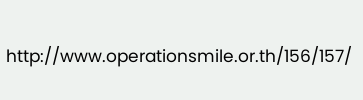http://www.operationsmile.or.th/156/157/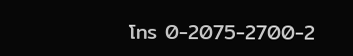โทร 0-2075-2700-2